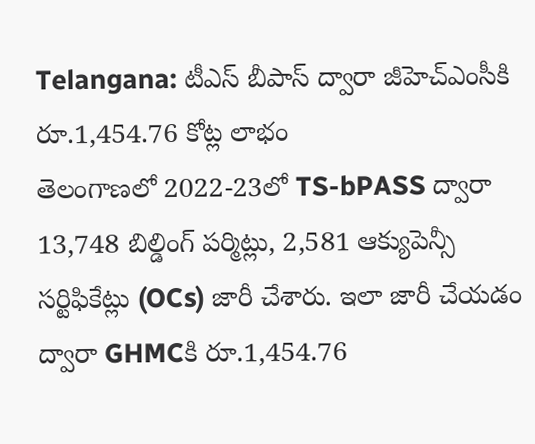Telangana: టీఎస్ బీపాస్ ద్వారా జీహెచ్ఎంసీకి రూ.1,454.76 కోట్ల లాభం
తెలంగాణలో 2022-23లో TS-bPASS ద్వారా 13,748 బిల్డింగ్ పర్మిట్లు, 2,581 ఆక్యుపెన్సీ సర్టిఫికేట్లు (OCs) జారీ చేశారు. ఇలా జారీ చేయడం ద్వారా GHMCకి రూ.1,454.76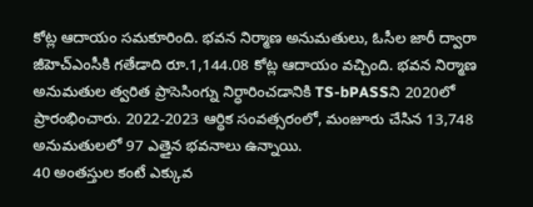కోట్ల ఆదాయం సమకూరింది. భవన నిర్మాణ అనుమతులు, ఓసీల జారీ ద్వారా జీహెచ్ఎంసీకి గతేడాది రూ.1,144.08 కోట్ల ఆదాయం వచ్చింది. భవన నిర్మాణ అనుమతుల త్వరిత ప్రాసెసింగ్ను నిర్ధారించడానికి TS-bPASSని 2020లో ప్రారంభించారు. 2022-2023 ఆర్థిక సంవత్సరంలో, మంజూరు చేసిన 13,748 అనుమతులలో 97 ఎత్తైన భవనాలు ఉన్నాయి.
40 అంతస్తుల కంటే ఎక్కువ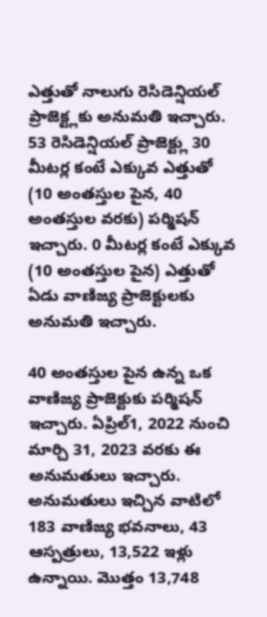ఎత్తుతో నాలుగు రెసిడెన్షియల్ ప్రాజెక్ట్లకు అనుమతి ఇచ్చారు. 53 రెసిడెన్షియల్ ప్రాజెక్ట్లు 30 మీటర్ల కంటే ఎక్కువ ఎత్తుతో (10 అంతస్తుల పైన, 40 అంతస్తుల వరకు) పర్మిషన్ ఇచ్చారు. 0 మీటర్ల కంటే ఎక్కువ (10 అంతస్తుల పైన) ఎత్తుతో ఏడు వాణిజ్య ప్రాజెక్టులకు అనుమతి ఇచ్చారు.

40 అంతస్తుల పైన ఉన్న ఒక వాణిజ్య ప్రాజెక్టుకు పర్మిషన్ ఇచ్చారు. ఏప్రిల్1, 2022 నుంచి మార్చి 31, 2023 వరకు ఈ అనుమతులు ఇచ్చారు. అనుమతులు ఇచ్చిన వాటిలో 183 వాణిజ్య భవనాలు, 43 ఆస్పత్రులు, 13,522 ఇళ్లు ఉన్నాయి. మొత్తం 13,748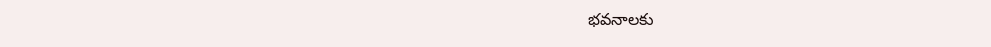భవనాలకు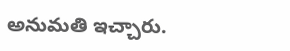అనుమతి ఇచ్చారు.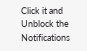Click it and Unblock the Notifications